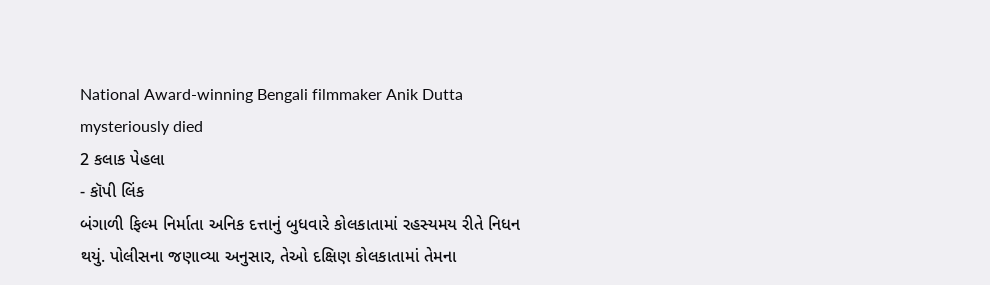National Award-winning Bengali filmmaker Anik Dutta mysteriously died
2 કલાક પેહલા
- કૉપી લિંક
બંગાળી ફિલ્મ નિર્માતા અનિક દત્તાનું બુધવારે કોલકાતામાં રહસ્યમય રીતે નિધન થયું. પોલીસના જણાવ્યા અનુસાર, તેઓ દક્ષિણ કોલકાતામાં તેમના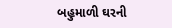બહુમાળી ઘરની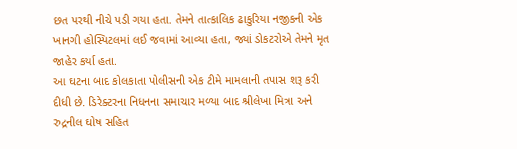છત પરથી નીચે પડી ગયા હતા. તેમને તાત્કાલિક ઢાકુરિયા નજીકની એક ખાનગી હોસ્પિટલમાં લઈ જવામાં આવ્યા હતા, જ્યાં ડોકટરોએ તેમને મૃત જાહેર કર્યા હતા.
આ ઘટના બાદ કોલકાતા પોલીસની એક ટીમે મામલાની તપાસ શરૂ કરી દીધી છે. ડિરેક્ટરના નિધનના સમાચાર મળ્યા બાદ શ્રીલેખા મિત્રા અને રુદ્રનીલ ઘોષ સહિત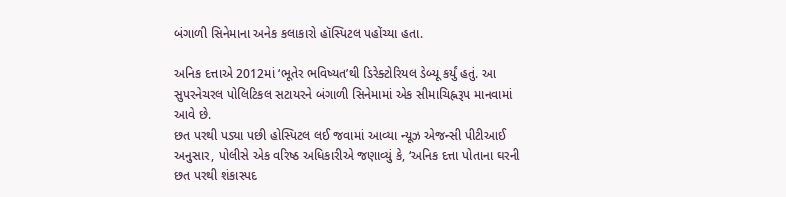બંગાળી સિનેમાના અનેક કલાકારો હૉસ્પિટલ પહોંચ્યા હતા.

અનિક દત્તાએ 2012માં ‘ભૂતેર ભવિષ્યત’થી ડિરેક્ટોરિયલ ડેબ્યૂ કર્યું હતું. આ સુપરનેચરલ પોલિટિકલ સટાયરને બંગાળી સિનેમામાં એક સીમાચિહ્નરૂપ માનવામાં આવે છે.
છત પરથી પડ્યા પછી હોસ્પિટલ લઈ જવામાં આવ્યા ન્યૂઝ એજન્સી પીટીઆઈ અનુસાર, પોલીસે એક વરિષ્ઠ અધિકારીએ જણાવ્યું કે, ‘અનિક દત્તા પોતાના ઘરની છત પરથી શંકાસ્પદ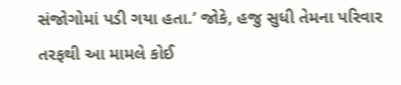સંજોગોમાં પડી ગયા હતા.’ જોકે, હજુ સુધી તેમના પરિવાર તરફથી આ મામલે કોઈ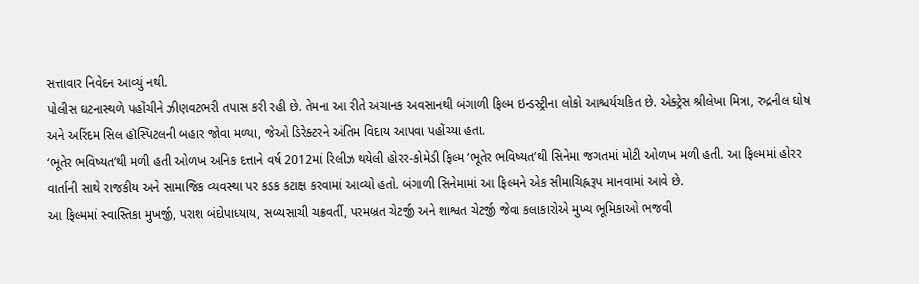સત્તાવાર નિવેદન આવ્યું નથી.
પોલીસ ઘટનાસ્થળે પહોંચીને ઝીણવટભરી તપાસ કરી રહી છે. તેમના આ રીતે અચાનક અવસાનથી બંગાળી ફિલ્મ ઇન્ડસ્ટ્રીના લોકો આશ્ચર્યચકિત છે. એક્ટ્રેસ શ્રીલેખા મિત્રા, રુદ્રનીલ ઘોષ અને અરિંદમ સિલ હૉસ્પિટલની બહાર જોવા મળ્યા, જેઓ ડિરેક્ટરને અંતિમ વિદાય આપવા પહોંચ્યા હતા.
‘ભૂતેર ભવિષ્યત’થી મળી હતી ઓળખ અનિક દત્તાને વર્ષ 2012માં રિલીઝ થયેલી હોરર-કોમેડી ફિલ્મ ‘ભૂતેર ભવિષ્યત’થી સિનેમા જગતમાં મોટી ઓળખ મળી હતી. આ ફિલ્મમાં હોરર વાર્તાની સાથે રાજકીય અને સામાજિક વ્યવસ્થા પર કડક કટાક્ષ કરવામાં આવ્યો હતો. બંગાળી સિનેમામાં આ ફિલ્મને એક સીમાચિહ્નરૂપ માનવામાં આવે છે.
આ ફિલ્મમાં સ્વાસ્તિકા મુખર્જી, પરાશ બંદોપાધ્યાય, સબ્યસાચી ચક્રવર્તી, પરમબ્રત ચેટર્જી અને શાશ્વત ચેટર્જી જેવા કલાકારોએ મુખ્ય ભૂમિકાઓ ભજવી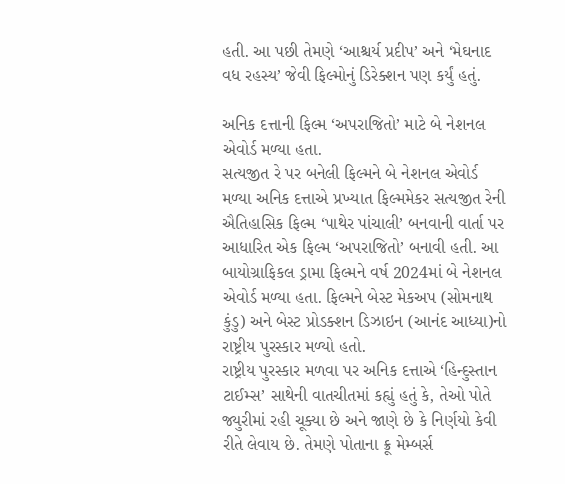હતી. આ પછી તેમણે ‘આશ્ચર્ય પ્રદીપ’ અને ‘મેઘનાદ વધ રહસ્ય’ જેવી ફિલ્મોનું ડિરેક્શન પણ કર્યું હતું.

અનિક દત્તાની ફિલ્મ ‘અપરાજિતો’ માટે બે નેશનલ એવોર્ડ મળ્યા હતા.
સત્યજીત રે પર બનેલી ફિલ્મને બે નેશનલ એવોર્ડ મળ્યા અનિક દત્તાએ પ્રખ્યાત ફિલ્મમેકર સત્યજીત રેની ઐતિહાસિક ફિલ્મ ‘પાથેર પાંચાલી’ બનવાની વાર્તા પર આધારિત એક ફિલ્મ ‘અપરાજિતો’ બનાવી હતી. આ બાયોગ્રાફિકલ ડ્રામા ફિલ્મને વર્ષ 2024માં બે નેશનલ એવોર્ડ મળ્યા હતા. ફિલ્મને બેસ્ટ મેકઅપ (સોમનાથ કુંડુ) અને બેસ્ટ પ્રોડક્શન ડિઝાઇન (આનંદ આધ્યા)નો રાષ્ટ્રીય પુરસ્કાર મળ્યો હતો.
રાષ્ટ્રીય પુરસ્કાર મળવા પર અનિક દત્તાએ ‘હિન્દુસ્તાન ટાઈમ્સ’ સાથેની વાતચીતમાં કહ્યું હતું કે, તેઓ પોતે જ્યુરીમાં રહી ચૂક્યા છે અને જાણે છે કે નિર્ણયો કેવી રીતે લેવાય છે. તેમણે પોતાના ક્રૂ મેમ્બર્સ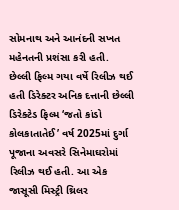સોમનાથ અને આનંદની સખત મહેનતની પ્રશંસા કરી હતી.
છેલ્લી ફિલ્મ ગયા વર્ષે રિલીઝ થઈ હતી ડિરેક્ટર અનિક દત્તાની છેલ્લી ડિરેક્ટેડ ફિલ્મ ‘જતો કાંડો કોલકાતાતેઈ’ વર્ષ 2025માં દુર્ગા પૂજાના અવસરે સિનેમાઘરોમાં રિલીઝ થઈ હતી. આ એક જાસૂસી મિસ્ટ્રી થ્રિલર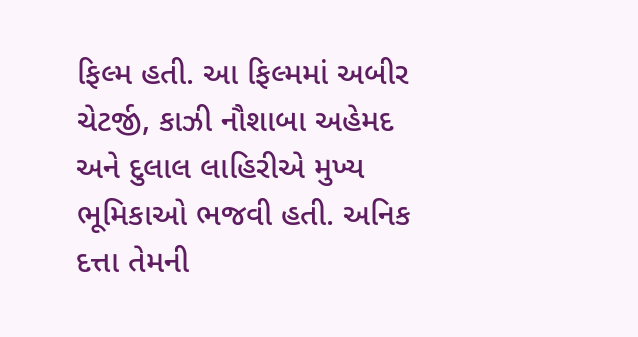ફિલ્મ હતી. આ ફિલ્મમાં અબીર ચેટર્જી, કાઝી નૌશાબા અહેમદ અને દુલાલ લાહિરીએ મુખ્ય ભૂમિકાઓ ભજવી હતી. અનિક દત્તા તેમની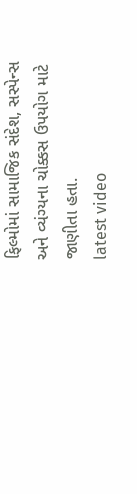ફિલ્મોમાં સામાજિક સંદેશ, સસ્પેન્સ અને વ્યંગ્યના ચોક્કસ ઉપયોગ માટે જાણીતા હતા.
latest video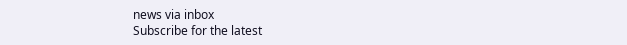news via inbox
Subscribe for the latest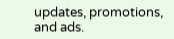updates, promotions, and ads.